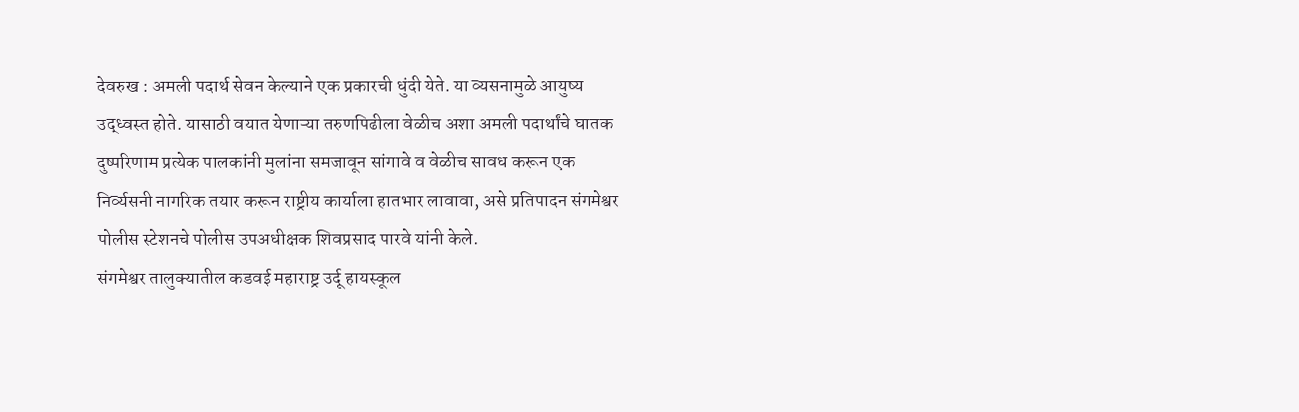देवरुख : अमली पदार्थ सेवन केल्याने एक प्रकारची धुंदी येते. या व्यसनामुळे आयुष्य उद्ध्वस्त होते. यासाठी वयात येणाऱ्या तरुणपिढीला वेळीच अशा अमली पदार्थांचे घातक दुष्परिणाम प्रत्येक पालकांनी मुलांना समजावून सांगावे व वेळीच सावध करून एक निर्व्यसनी नागरिक तयार करून राष्ट्रीय कार्याला हातभार लावावा, असे प्रतिपादन संगमेश्वर पोलीस स्टेशनचे पोलीस उपअधीक्षक शिवप्रसाद पारवे यांनी केले.
संगमेश्वर तालुक्यातील कडवई महाराष्ट्र उर्दू हायस्कूल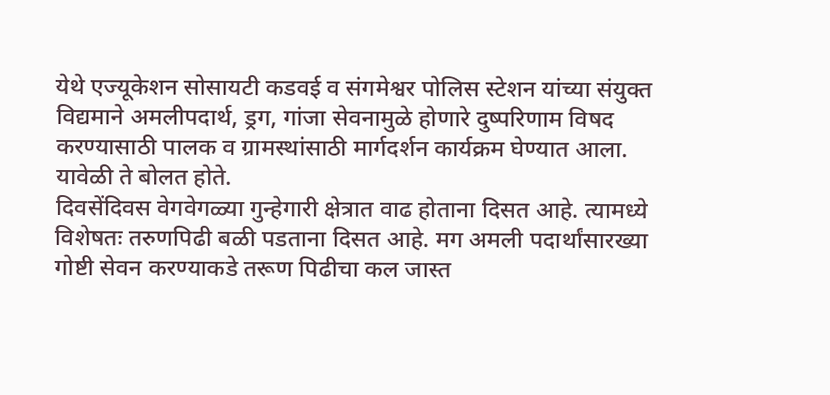येथे एज्यूकेशन सोसायटी कडवई व संगमेश्वर पोलिस स्टेशन यांच्या संयुक्त विद्यमाने अमलीपदार्थ, ड्रग, गांजा सेवनामुळे होणारे दुष्परिणाम विषद करण्यासाठी पालक व ग्रामस्थांसाठी मार्गदर्शन कार्यक्रम घेण्यात आला. यावेळी ते बोलत होते.
दिवसेंदिवस वेगवेगळ्या गुन्हेगारी क्षेत्रात वाढ होताना दिसत आहे. त्यामध्ये विशेषतः तरुणपिढी बळी पडताना दिसत आहे. मग अमली पदार्थांसारख्या गोष्टी सेवन करण्याकडे तरूण पिढीचा कल जास्त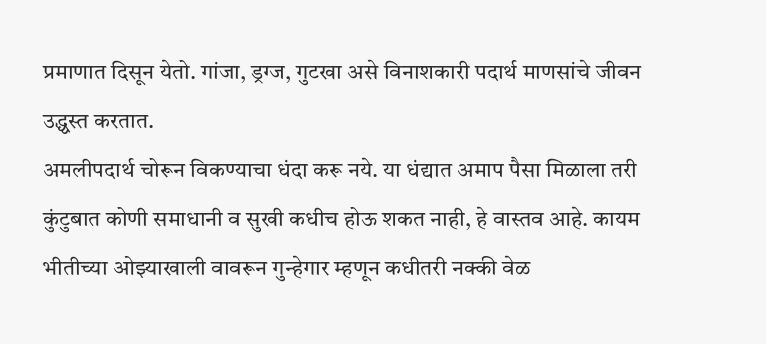प्रमाणात दिसून येतो. गांजा, ड्रग्ज, गुटखा असे विनाशकारी पदार्थ माणसांचे जीवन उद्ध्वस्त करतात.
अमलीपदार्थ चोरून विकण्याचा धंदा करू नये. या धंद्यात अमाप पैसा मिळाला तरी कुंटुबात कोणी समाधानी व सुखी कधीच होऊ शकत नाही, हे वास्तव आहे. कायम भीतीच्या ओझ्याखाली वावरून गुन्हेगार म्हणून कधीतरी नक्की वेळ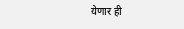येणार ही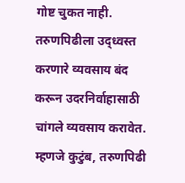गोष्ट चुकत नाही. तरुणपिढीला उद्ध्वस्त करणारे व्यवसाय बंद करून उदरनिर्वाहासाठी चांगले व्यवसाय करावेत. म्हणजे कुटुंब, तरुणपिढी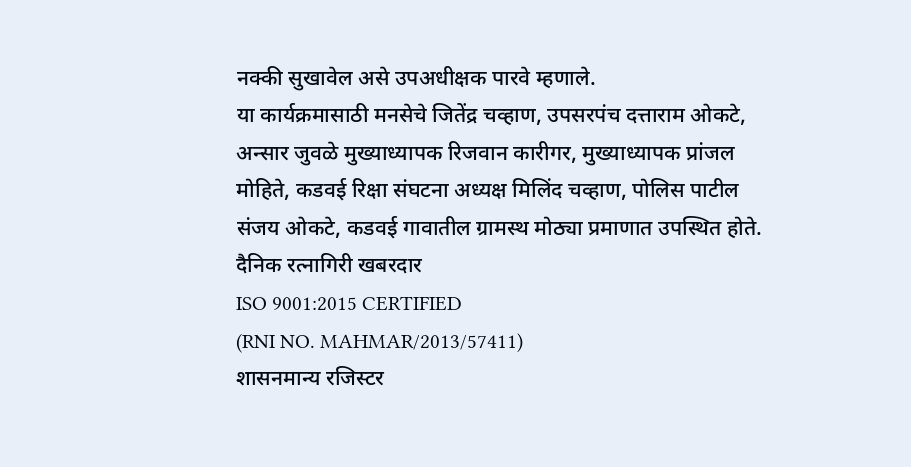नक्की सुखावेल असे उपअधीक्षक पारवे म्हणाले.
या कार्यक्रमासाठी मनसेचे जितेंद्र चव्हाण, उपसरपंच दत्ताराम ओकटे, अन्सार जुवळे मुख्याध्यापक रिजवान कारीगर, मुख्याध्यापक प्रांजल मोहिते, कडवई रिक्षा संघटना अध्यक्ष मिलिंद चव्हाण, पोलिस पाटील संजय ओकटे, कडवई गावातील ग्रामस्थ मोठ्या प्रमाणात उपस्थित होते.
दैनिक रत्नागिरी खबरदार
ISO 9001:2015 CERTIFIED
(RNI NO. MAHMAR/2013/57411)
शासनमान्य रजिस्टर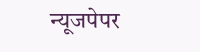न्यूजपेपर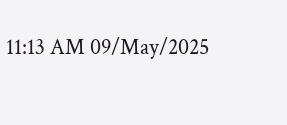11:13 AM 09/May/2025